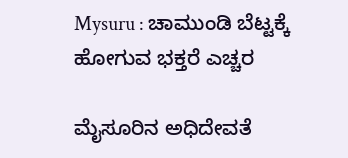Mysuru : ಚಾಮುಂಡಿ ಬೆಟ್ಟಕ್ಕೆ ಹೋಗುವ ಭಕ್ತರೆ ಎಚ್ಚರ

ಮೈಸೂರಿನ ಅಧಿದೇವತೆ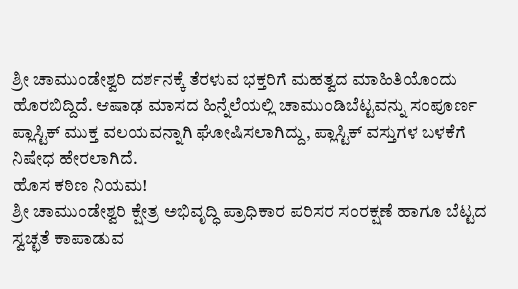ಶ್ರೀ ಚಾಮುಂಡೇಶ್ವರಿ ದರ್ಶನಕ್ಕೆ ತೆರಳುವ ಭಕ್ತರಿಗೆ ಮಹತ್ವದ ಮಾಹಿತಿಯೊಂದು ಹೊರಬಿದ್ದಿದೆ. ಆಷಾಢ ಮಾಸದ ಹಿನ್ನೆಲೆಯಲ್ಲಿ ಚಾಮುಂಡಿಬೆಟ್ಟವನ್ನು ಸಂಪೂರ್ಣ ಪ್ಲಾಸ್ಟಿಕ್ ಮುಕ್ತ ವಲಯವನ್ನಾಗಿ ಘೋಷಿಸಲಾಗಿದ್ದು, ಪ್ಲಾಸ್ಟಿಕ್ ವಸ್ತುಗಳ ಬಳಕೆಗೆ ನಿಷೇಧ ಹೇರಲಾಗಿದೆ.
ಹೊಸ ಕಠಿಣ ನಿಯಮ!
ಶ್ರೀ ಚಾಮುಂಡೇಶ್ವರಿ ಕ್ಷೇತ್ರ ಅಭಿವೃದ್ಧಿ ಪ್ರಾಧಿಕಾರ ಪರಿಸರ ಸಂರಕ್ಷಣೆ ಹಾಗೂ ಬೆಟ್ಟದ ಸ್ವಚ್ಛತೆ ಕಾಪಾಡುವ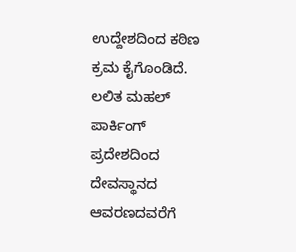ಉದ್ದೇಶದಿಂದ ಕಠಿಣ ಕ್ರಮ ಕೈಗೊಂಡಿದೆ. ಲಲಿತ ಮಹಲ್ ಪಾರ್ಕಿಂಗ್ ಪ್ರದೇಶದಿಂದ ದೇವಸ್ಥಾನದ ಆವರಣದವರೆಗೆ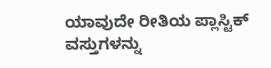ಯಾವುದೇ ರೀತಿಯ ಪ್ಲಾಸ್ಟಿಕ್ ವಸ್ತುಗಳನ್ನು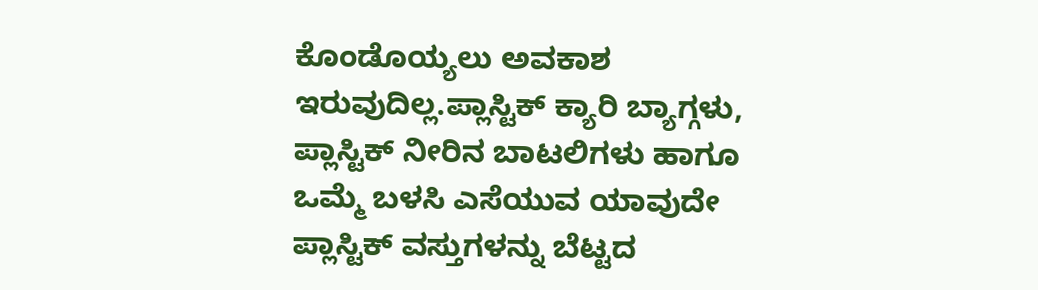ಕೊಂಡೊಯ್ಯಲು ಅವಕಾಶ ಇರುವುದಿಲ್ಲ.ಪ್ಲಾಸ್ಟಿಕ್ ಕ್ಯಾರಿ ಬ್ಯಾಗ್ಗಳು, ಪ್ಲಾಸ್ಟಿಕ್ ನೀರಿನ ಬಾಟಲಿಗಳು ಹಾಗೂ ಒಮ್ಮೆ ಬಳಸಿ ಎಸೆಯುವ ಯಾವುದೇ ಪ್ಲಾಸ್ಟಿಕ್ ವಸ್ತುಗಳನ್ನು ಬೆಟ್ಟದ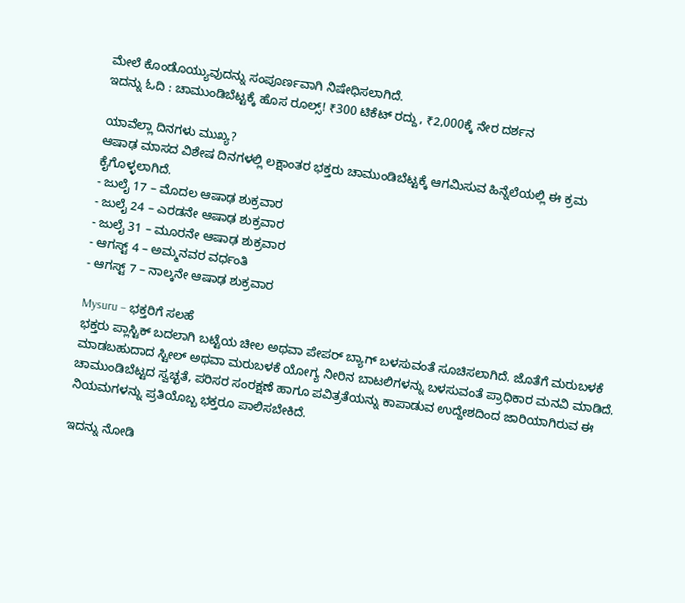ಮೇಲೆ ಕೊಂಡೊಯ್ಯುವುದನ್ನು ಸಂಪೂರ್ಣವಾಗಿ ನಿಷೇಧಿಸಲಾಗಿದೆ.
ಇದನ್ನು ಓದಿ : ಚಾಮುಂಡಿಬೆಟ್ಟಕ್ಕೆ ಹೊಸ ರೂಲ್ಸ್! ₹300 ಟಿಕೆಟ್ ರದ್ದು, ₹2,000ಕ್ಕೆ ನೇರ ದರ್ಶನ

ಯಾವೆಲ್ಲಾ ದಿನಗಳು ಮುಖ್ಯ?
ಆಷಾಢ ಮಾಸದ ವಿಶೇಷ ದಿನಗಳಲ್ಲಿ ಲಕ್ಷಾಂತರ ಭಕ್ತರು ಚಾಮುಂಡಿಬೆಟ್ಟಕ್ಕೆ ಆಗಮಿಸುವ ಹಿನ್ನೆಲೆಯಲ್ಲಿ ಈ ಕ್ರಮ ಕೈಗೊಳ್ಳಲಾಗಿದೆ.
- ಜುಲೈ 17 – ಮೊದಲ ಆಷಾಢ ಶುಕ್ರವಾರ
- ಜುಲೈ 24 – ಎರಡನೇ ಆಷಾಢ ಶುಕ್ರವಾರ
- ಜುಲೈ 31 – ಮೂರನೇ ಆಷಾಢ ಶುಕ್ರವಾರ
- ಆಗಸ್ಟ್ 4 – ಅಮ್ಮನವರ ವರ್ಧಂತಿ
- ಆಗಸ್ಟ್ 7 – ನಾಲ್ಕನೇ ಆಷಾಢ ಶುಕ್ರವಾರ

Mysuru – ಭಕ್ತರಿಗೆ ಸಲಹೆ
ಭಕ್ತರು ಪ್ಲಾಸ್ಟಿಕ್ ಬದಲಾಗಿ ಬಟ್ಟೆಯ ಚೀಲ ಅಥವಾ ಪೇಪರ್ ಬ್ಯಾಗ್ ಬಳಸುವಂತೆ ಸೂಚಿಸಲಾಗಿದೆ. ಜೊತೆಗೆ ಮರುಬಳಕೆ ಮಾಡಬಹುದಾದ ಸ್ಟೀಲ್ ಅಥವಾ ಮರುಬಳಕೆ ಯೋಗ್ಯ ನೀರಿನ ಬಾಟಲಿಗಳನ್ನು ಬಳಸುವಂತೆ ಪ್ರಾಧಿಕಾರ ಮನವಿ ಮಾಡಿದೆ.
ಚಾಮುಂಡಿಬೆಟ್ಟದ ಸ್ವಚ್ಛತೆ, ಪರಿಸರ ಸಂರಕ್ಷಣೆ ಹಾಗೂ ಪವಿತ್ರತೆಯನ್ನು ಕಾಪಾಡುವ ಉದ್ದೇಶದಿಂದ ಜಾರಿಯಾಗಿರುವ ಈ ನಿಯಮಗಳನ್ನು ಪ್ರತಿಯೊಬ್ಬ ಭಕ್ತರೂ ಪಾಲಿಸಬೇಕಿದೆ.

ಇದನ್ನು ನೋಡಿ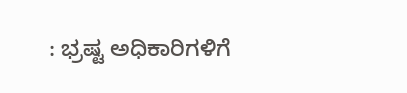: ಭ್ರಷ್ಟ ಅಧಿಕಾರಿಗಳಿಗೆ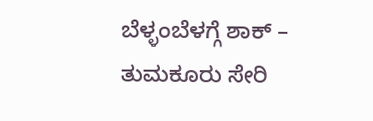ಬೆಳ್ಳಂಬೆಳಗ್ಗೆ ಶಾಕ್ – ತುಮಕೂರು ಸೇರಿ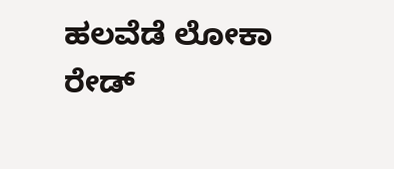ಹಲವೆಡೆ ಲೋಕಾ ರೇಡ್